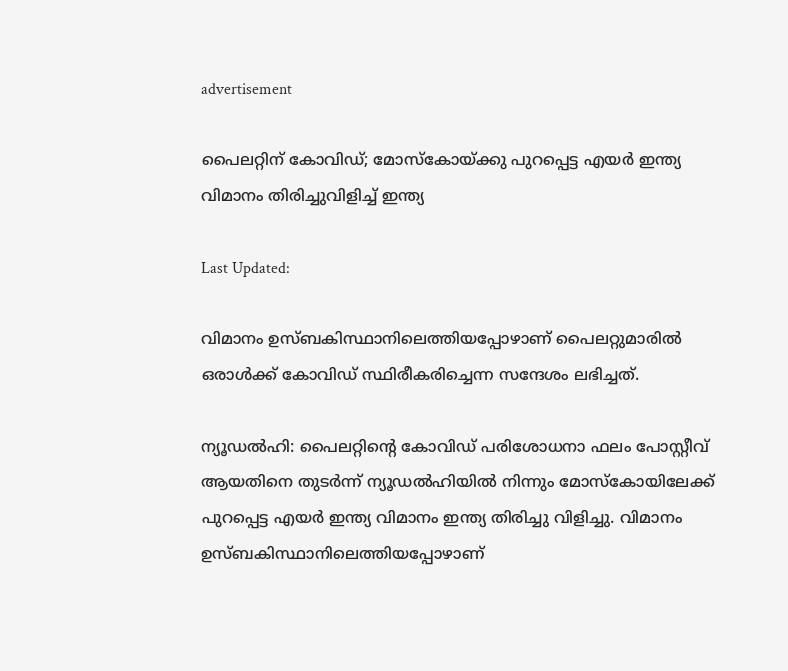advertisement

പൈലറ്റിന് കോവിഡ്; മോസ്‌കോയ്ക്കു പുറപ്പെട്ട എയര്‍ ഇന്ത്യ വിമാനം തിരിച്ചുവിളിച്ച് ഇന്ത്യ

Last Updated:

വിമാനം ഉസ്ബകിസ്ഥാനിലെത്തിയപ്പോഴാണ് പൈലറ്റുമാരില്‍ ഒരാള്‍ക്ക് കോവിഡ് സ്ഥിരീകരിച്ചെന്ന സന്ദേശം ലഭിച്ചത്.

ന്യൂഡല്‍ഹി: പൈലറ്റിന്റെ കോവിഡ് പരിശോധനാ ഫലം പോസ്റ്റീവ് ആയതിനെ തുടർന്ന് ന്യൂഡൽഹിയിൽ നിന്നും മോസ്കോയിലേക്ക് പുറപ്പെട്ട എയർ ഇന്ത്യ വിമാനം ഇന്ത്യ തിരിച്ചു വിളിച്ചു. വിമാനം ഉസ്ബകിസ്ഥാനിലെത്തിയപ്പോഴാണ്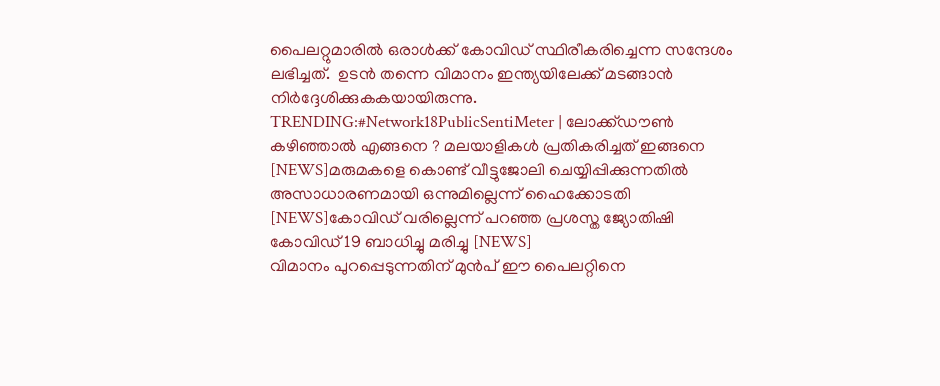പൈലറ്റുമാരില്‍ ഒരാള്‍ക്ക് കോവിഡ് സ്ഥിരീകരിച്ചെന്ന സന്ദേശം ലഭിച്ചത്.  ഉടന്‍ തന്നെ വിമാനം ഇന്ത്യയിലേക്ക് മടങ്ങാൻ നിർദ്ദേശിക്കുകകയായിരുന്നു.
TRENDING:#Network18PublicSentiMeter | ലോക്ക്ഡൗൺ കഴിഞ്ഞാൽ എങ്ങനെ ? മലയാളികൾ പ്രതികരിച്ചത് ഇങ്ങനെ [NEWS]മരുമകളെ കൊണ്ട് വീട്ടുജോലി ചെയ്യിപ്പിക്കുന്നതിൽ അസാധാരണമായി ഒന്നുമില്ലെന്ന് ഹൈക്കോടതി [NEWS]കോവിഡ് വരില്ലെന്ന് പറഞ്ഞ പ്രശസ്ത ജ്യോതിഷി കോവിഡ് 19 ബാധിച്ചു മരിച്ചു [NEWS]
വിമാനം പുറപ്പെടുന്നതിന് മുൻപ് ഈ പൈലറ്റിനെ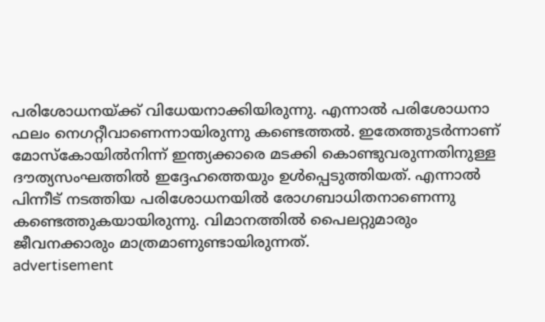പരിശോധനയ്ക്ക് വിധേയനാക്കിയിരുന്നു. എന്നാൽ പരിശോധനാ ഫലം നെഗറ്റീവാണെന്നായിരുന്നു കണ്ടെത്തൽ. ഇതേത്തുടര്‍ന്നാണ് മോസ്‌കോയില്‍നിന്ന് ഇന്ത്യക്കാരെ മടക്കി കൊണ്ടുവരുന്നതിനുള്ള ദൗത്യസംഘത്തില്‍ ഇദ്ദേഹത്തെയും ഉള്‍പ്പെടുത്തിയത്. എന്നാല്‍ പിന്നീട് നടത്തിയ പരിശോധനയിൽ രോഗബാധിതനാണെന്നു കണ്ടെത്തുകയായിരുന്നു. വിമാനത്തില്‍ പൈലറ്റുമാരും ജീവനക്കാരും മാത്രമാണുണ്ടായിരുന്നത്.
advertisement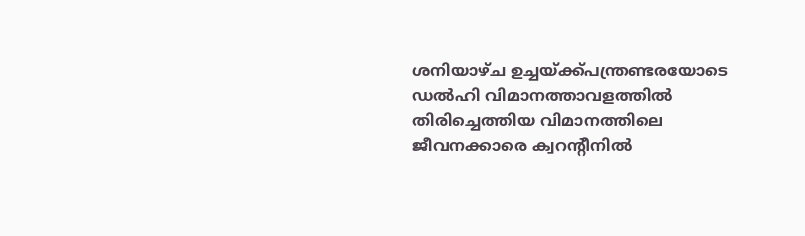ശനിയാഴ്ച ഉച്ചയ്ക്ക്പന്ത്രണ്ടരയോടെ ഡ‍ൽഹി വിമാനത്താവളത്തിൽ തിരിച്ചെത്തിയ വിമാനത്തിലെ  ജീവനക്കാരെ ക്വറന്റീനില്‍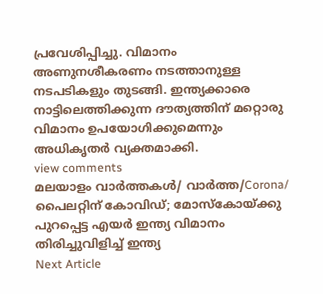പ്രവേശിപ്പിച്ചു. വിമാനം അണുനശീകരണം നടത്താനുള്ള നടപടികളും തുടങ്ങി. ഇന്ത്യക്കാരെ നാട്ടിലെത്തിക്കുന്ന ദൗത്യത്തിന് മറ്റൊരു വിമാനം ഉപയോഗിക്കുമെന്നും അധികൃതര്‍ വ്യക്തമാക്കി.
view comments
മലയാളം വാർത്തകൾ/ വാർത്ത/Corona/
പൈലറ്റിന് കോവിഡ്; മോസ്‌കോയ്ക്കു പുറപ്പെട്ട എയര്‍ ഇന്ത്യ വിമാനം തിരിച്ചുവിളിച്ച് ഇന്ത്യ
Next Article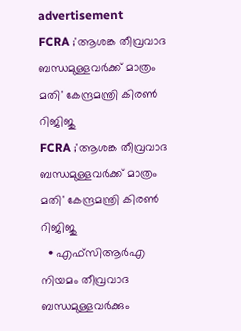advertisement
FCRA ;'ആശങ്ക തീവ്രവാദ ബന്ധമുള്ളവർക്ക് മാത്രം മതി' കേന്ദ്രമന്ത്രി കിരണ്‍ റിജിജു
FCRA ;'ആശങ്ക തീവ്രവാദ ബന്ധമുള്ളവർക്ക് മാത്രം മതി' കേന്ദ്രമന്ത്രി കിരണ്‍ റിജിജു
  • എഫ്‌സിആർഎ നിയമം തീവ്രവാദ ബന്ധമുള്ളവർക്കും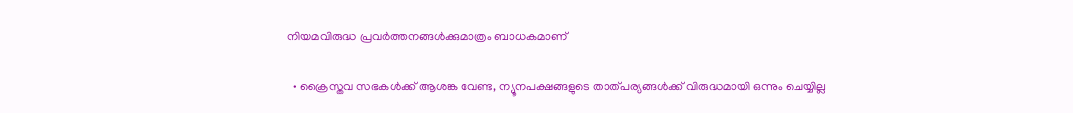നിയമവിരുദ്ധ പ്രവർത്തനങ്ങൾക്കുമാത്രം ബാധകമാണ്

  • ക്രൈസ്തവ സഭകൾക്ക് ആശങ്ക വേണ്ട, ന്യൂനപക്ഷങ്ങളുടെ താത്പര്യങ്ങൾക്ക് വിരുദ്ധമായി ഒന്നും ചെയ്യില്ല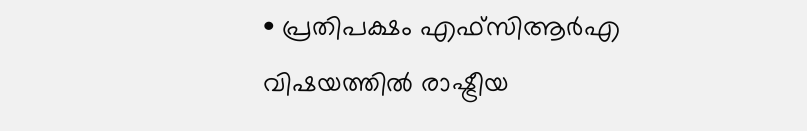• പ്രതിപക്ഷം എഫ്‌സിആർഎ വിഷയത്തിൽ രാഷ്ട്രീയ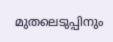മുതലെടുപ്പിനും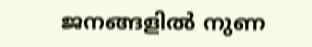ജനങ്ങളിൽ നുണ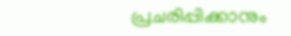പ്രചരിപ്പിക്കാനും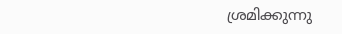ശ്രമിക്കുന്നു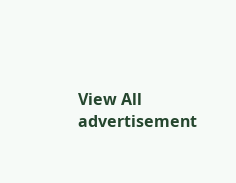View All
advertisement